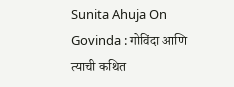Sunita Ahuja On Govinda : गोविंदा आणि त्याची कथित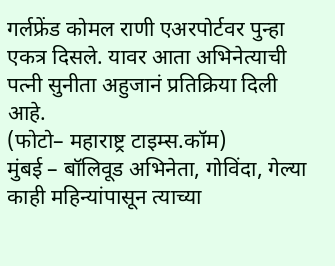गर्लफ्रेंड कोमल राणी एअरपोर्टवर पुन्हा एकत्र दिसले. यावर आता अभिनेत्याची पत्नी सुनीता अहुजानं प्रतिक्रिया दिली आहे.
(फोटो– महाराष्ट्र टाइम्स.कॉम)
मुंबई – बॉलिवूड अभिनेता, गोविंदा, गेल्या काही महिन्यांपासून त्याच्या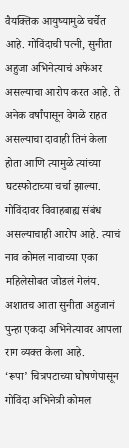वैयक्तिक आयुष्यामुळे चर्चेत आहे. गोविंदाची पत्नी, सुनीता अहुजा अभिनेत्याचं अफेअर असल्याचा आरोप करत आहे. ते अनेक वर्षांपासून वेगळे राहत असल्याचा दावाही तिनं केला होता आणि त्यामुळे त्यांच्या घटस्फोटाच्या चर्चा झाल्या. गोविंदावर विवाहबाह्य संबंध असल्याचाही आरोप आहे. त्याचं नाव कोमल नावाच्या एका महिलेसोबत जोडलं गेलंय. अशातच आता सुनीता अहुजानं पुन्हा एकदा अभिनेत्यावर आपला राग व्यक्त केला आहे.
‘रूपा’ चित्रपटाच्या घोषणेपासून गोविंदा अभिनेत्री कोमल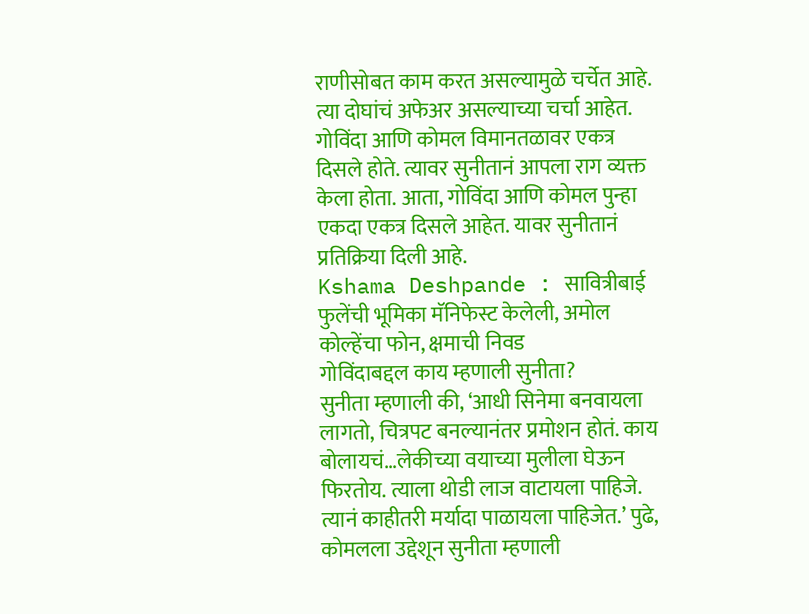राणीसोबत काम करत असल्यामुळे चर्चेत आहे. त्या दोघांचं अफेअर असल्याच्या चर्चा आहेत. गोविंदा आणि कोमल विमानतळावर एकत्र दिसले होते. त्यावर सुनीतानं आपला राग व्यक्त केला होता. आता, गोविंदा आणि कोमल पुन्हा एकदा एकत्र दिसले आहेत. यावर सुनीतानं प्रतिक्रिया दिली आहे.
Kshama Deshpande : सावित्रीबाई फुलेंची भूमिका मॅनिफेस्ट केलेली, अमोल कोल्हेंचा फोन, क्षमाची निवड
गोविंदाबद्दल काय म्हणाली सुनीता?
सुनीता म्हणाली की, ‘आधी सिनेमा बनवायला लागतो, चित्रपट बनल्यानंतर प्रमोशन होतं. काय बोलायचं…लेकीच्या वयाच्या मुलीला घेऊन फिरतोय. त्याला थोडी लाज वाटायला पाहिजे. त्यानं काहीतरी मर्यादा पाळायला पाहिजेत.’ पुढे, कोमलला उद्देशून सुनीता म्हणाली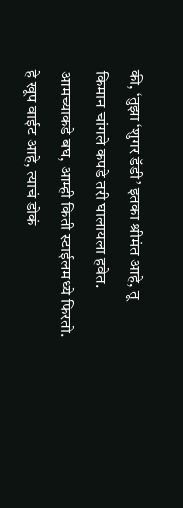की, ‘तुझा ‘शुगर डॅडी’ इतका श्रीमंत आहे, तू किमान चांगले कपडे तरी घालायला हवेत. आमच्याकडे बघ, आम्ही किती स्टाईलमध्ये फिरतो. हे खूप वाईट आहे, त्याचं डोकं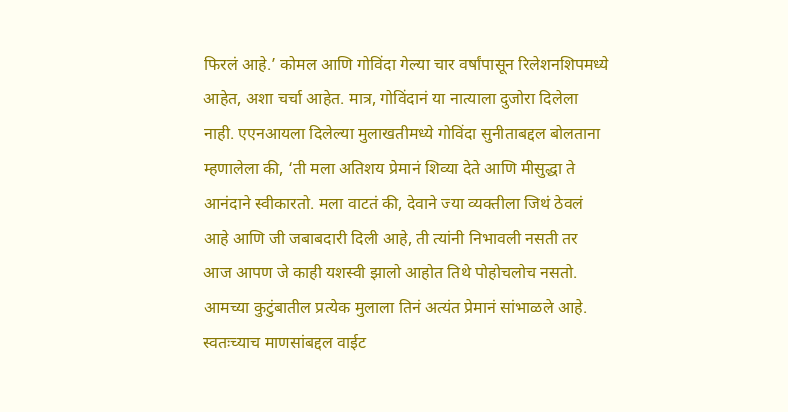फिरलं आहे.’ कोमल आणि गोविंदा गेल्या चार वर्षांपासून रिलेशनशिपमध्ये आहेत, अशा चर्चा आहेत. मात्र, गोविंदानं या नात्याला दुजोरा दिलेला नाही. एएनआयला दिलेल्या मुलाखतीमध्ये गोविंदा सुनीताबद्दल बोलताना म्हणालेला की, ‘ती मला अतिशय प्रेमानं शिव्या देते आणि मीसुद्धा ते आनंदाने स्वीकारतो. मला वाटतं की, देवाने ज्या व्यक्तीला जिथं ठेवलं आहे आणि जी जबाबदारी दिली आहे, ती त्यांनी निभावली नसती तर आज आपण जे काही यशस्वी झालो आहोत तिथे पोहोचलोच नसतो. आमच्या कुटुंबातील प्रत्येक मुलाला तिनं अत्यंत प्रेमानं सांभाळले आहे. स्वतःच्याच माणसांबद्दल वाईट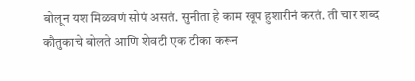बोलून यश मिळवणं सोपं असतं. सुनीता हे काम खूप हुशारीनं करतं. ती चार शब्द कौतुकाचे बोलते आणि शेवटी एक टीका करून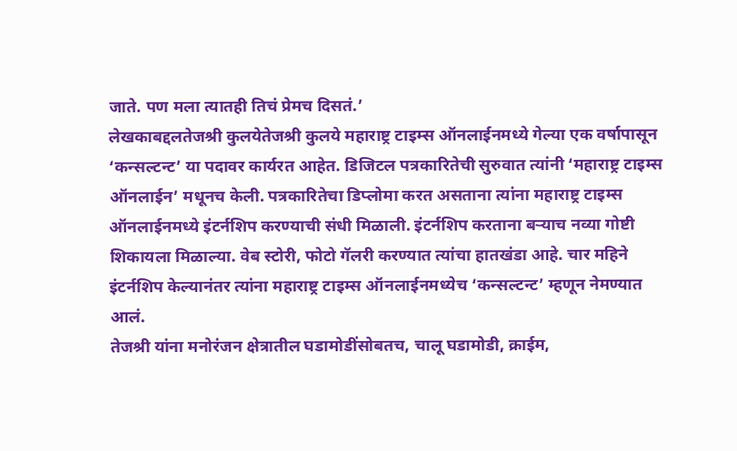जाते. पण मला त्यातही तिचं प्रेमच दिसतं.’
लेखकाबद्दलतेजश्री कुलयेतेजश्री कुलये महाराष्ट्र टाइम्स ऑनलाईनमध्ये गेल्या एक वर्षापासून ‘कन्सल्टन्ट’ या पदावर कार्यरत आहेत. डिजिटल पत्रकारितेची सुरुवात त्यांनी ‘महाराष्ट्र टाइम्स ऑनलाईन’ मधूनच केली. पत्रकारितेचा डिप्लोमा करत असताना त्यांना महाराष्ट्र टाइम्स ऑनलाईनमध्ये इंटर्नशिप करण्याची संधी मिळाली. इंटर्नशिप करताना बऱ्याच नव्या गोष्टी शिकायला मिळाल्या. वेब स्टोरी, फोटो गॅलरी करण्यात त्यांचा हातखंडा आहे. चार महिने इंटर्नशिप केल्यानंतर त्यांना महाराष्ट्र टाइम्स ऑनलाईनमध्येच ‘कन्सल्टन्ट’ म्हणून नेमण्यात आलं.
तेजश्री यांना मनोरंजन क्षेत्रातील घडामोडींसोबतच, चालू घडामोडी, क्राईम,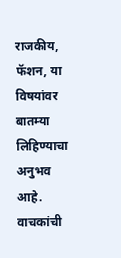राजकीय, फॅशन, या विषयांवर बातम्या लिहिण्याचा अनुभव आहे. वाचकांची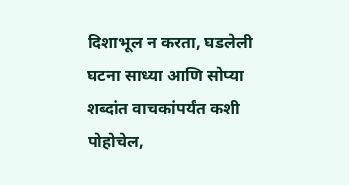दिशाभूल न करता, घडलेली घटना साध्या आणि सोप्या शब्दांत वाचकांपर्यंत कशी पोहोचेल,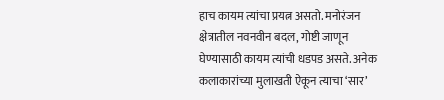हाच कायम त्यांचा प्रयत्न असतो. मनोरंजन क्षेत्रातील नवनवीन बदल, गोष्टी जाणून घेण्यासाठी कायम त्यांची धडपड असते. अनेक कलाकारांच्या मुलाखती ऐकून त्याचा ‘सार’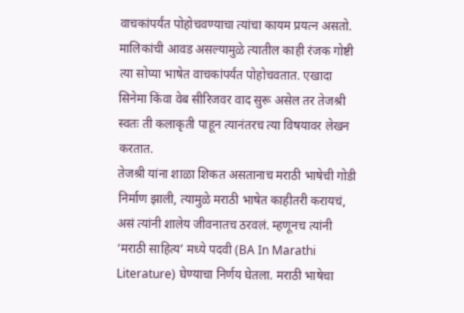वाचकांपर्यंत पोहोचवण्याचा त्यांचा कायम प्रयत्न असतो. मालिकांची आवड असल्यामुळे त्यातील काही रंजक गोष्टी त्या सोप्या भाषेत वाचकांपर्यंत पोहोचवतात. एखादा सिनेमा किंवा वेब सीरिजवर वाद सुरू असेल तर तेजश्री स्वतः ती कलाकृती पाहून त्यानंतरच त्या विषयावर लेखन करतात.
तेजश्री यांना शाळा शिकत असतानाच मराठी भाषेची गोडी निर्माण झाली, त्यामुळे मराठी भाषेत काहीतरी करायचं, असं त्यांनी शालेय जीवनातच ठरवलं. म्हणूनच त्यांनी ‘मराठी साहित्य’ मध्ये पदवी (BA In Marathi Literature) घेण्याचा निर्णय घेतला. मराठी भाषेचा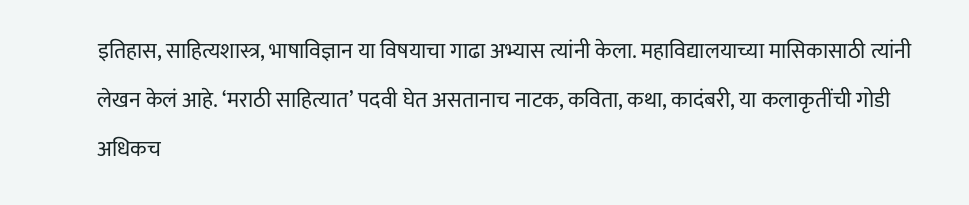इतिहास, साहित्यशास्त्र, भाषाविज्ञान या विषयाचा गाढा अभ्यास त्यांनी केला. महाविद्यालयाच्या मासिकासाठी त्यांनी लेखन केलं आहे. ‘मराठी साहित्यात’ पदवी घेत असतानाच नाटक, कविता, कथा, कादंबरी, या कलाकृतींची गोडी अधिकच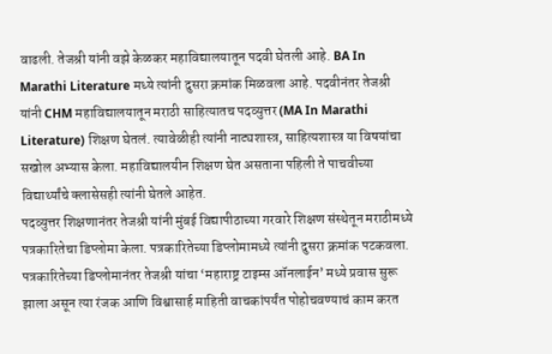वाढली. तेजश्री यांनी वझे केळकर महाविद्यालयातून पदवी घेतली आहे. BA In Marathi Literature मध्ये त्यांनी दुसरा क्रमांक मिळवला आहे. पदवीनंतर तेजश्री यांनी CHM महाविद्यालयातून मराठी साहित्यातच पदव्युत्तर (MA In Marathi Literature) शिक्षण घेतलं. त्यावेळीही त्यांनी नाट्यशास्त्र, साहित्यशास्त्र या विषयांचा सखोल अभ्यास केला. महाविद्यालयीन शिक्षण घेत असताना पहिली ते पाचवीच्या विद्यार्थ्यांचे क्लासेसही त्यांनी घेतले आहेत.
पदव्युत्तर शिक्षणानंतर तेजश्री यांनी मुंबई विद्यापीठाच्या गरवारे शिक्षण संस्थेतून मराठीमध्ये पत्रकारितेचा डिप्लोमा केला. पत्रकारितेच्या डिप्लोमामध्ये त्यांनी दुसरा क्रमांक पटकवला. पत्रकारितेच्या डिप्लोमानंतर तेजश्री यांचा ‘महाराष्ट्र टाइम्स ऑनलाईन’ मध्ये प्रवास सुरू झाला असून त्या रंजक आणि विश्वासार्ह माहिती वाचकांपर्यंत पोहोचवण्याचं काम करत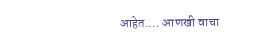आहेत.… आणखी वाचा